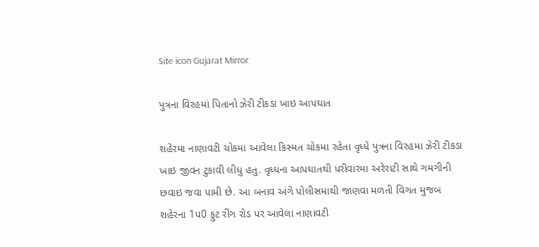Site icon Gujarat Mirror

પુત્રના વિરહમાં પિતાનો ઝેરી ટીકડા ખાઇ આપઘાત

શહેરમા નાણાવટી ચોકમા આવેલા કિસ્મત ચોકમા રહેતા વૃધ્ધે પુત્રના વિરહમા ઝેરી ટીકડા ખાઇ જીવન ટુકાવી લીધુ હતુ. વૃધ્ધના આપઘાતથી પરીવારમા અરેરાટી સાથે ગમગીની છવાઇ જવા પામી છે. આ બનાવ અંગે પોલીસમાથી જાણવા મળતી વિગત મુજબ શહેરના 1પ0 ફુટ રીંગ રોડ પર આવેલા નાણાવટી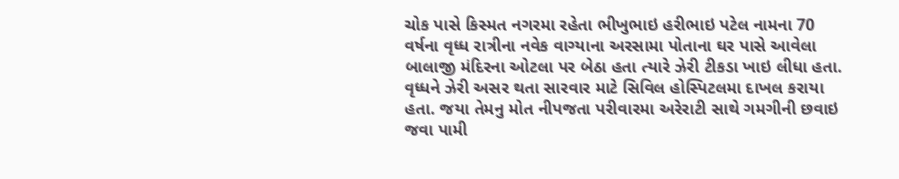ચોક પાસે કિસ્મત નગરમા રહેતા ભીખુભાઇ હરીભાઇ પટેલ નામના 70 વર્ષના વૃધ્ધ રાત્રીના નવેક વાગ્યાના અરસામા પોતાના ઘર પાસે આવેલા બાલાજી મંદિરના ઓટલા પર બેઠા હતા ત્યારે ઝેરી ટીકડા ખાઇ લીધા હતા. વૃધ્ધને ઝેરી અસર થતા સારવાર માટે સિવિલ હોસ્પિટલમા દાખલ કરાયા હતા. જયા તેમનુ મોત નીપજતા પરીવારમા અરેરાટી સાથે ગમગીની છવાઇ જવા પામી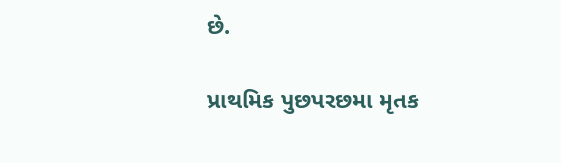છે.

પ્રાથમિક પુછપરછમા મૃતક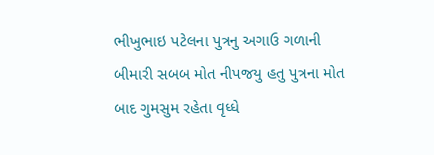ભીખુભાઇ પટેલના પુત્રનુ અગાઉ ગળાની બીમારી સબબ મોત નીપજયુ હતુ પુત્રના મોત બાદ ગુમસુમ રહેતા વૃધ્ધે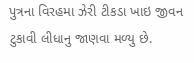પુત્રના વિરહમા ઝેરી ટીકડા ખાઇ જીવન ટુકાવી લીધાનુ જાણવા મળ્યુ છે.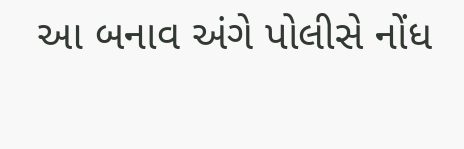આ બનાવ અંગે પોલીસે નોંધ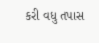કરી વધુ તપાસ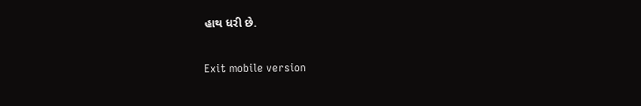હાથ ધરી છે.

Exit mobile version